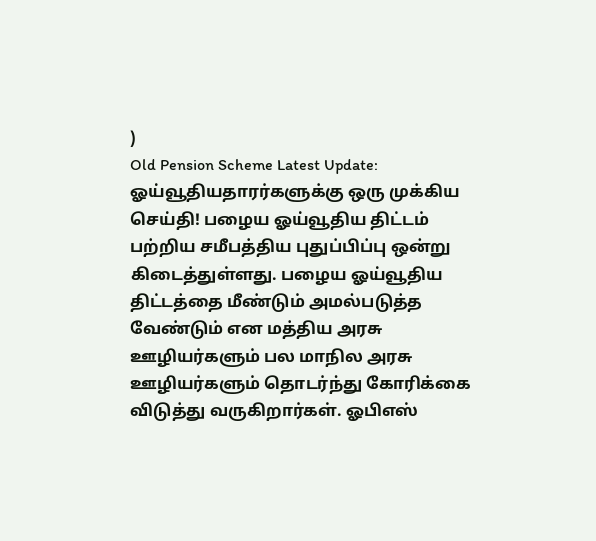)
Old Pension Scheme Latest Update: ஓய்வூதியதாரர்களுக்கு ஒரு முக்கிய செய்தி! பழைய ஓய்வூதிய திட்டம் பற்றிய சமீபத்திய புதுப்பிப்பு ஒன்று கிடைத்துள்ளது. பழைய ஓய்வூதிய திட்டத்தை மீண்டும் அமல்படுத்த வேண்டும் என மத்திய அரசு ஊழியர்களும் பல மாநில அரசு ஊழியர்களும் தொடர்ந்து கோரிக்கை விடுத்து வருகிறார்கள். ஓபிஎஸ்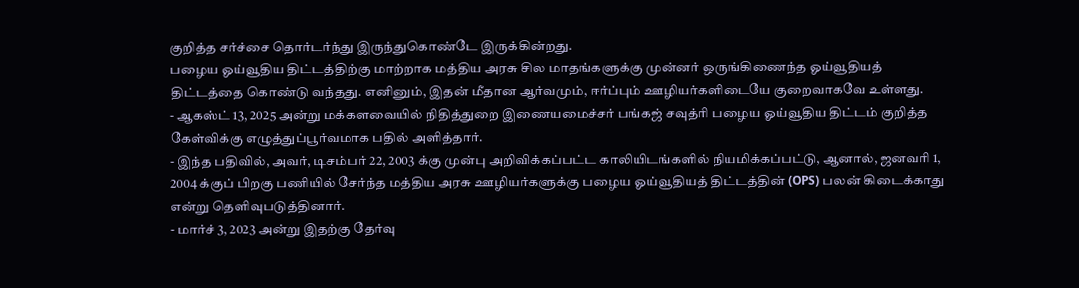குறித்த சர்ச்சை தொர்டர்ந்து இருந்துகொண்டே இருக்கின்றது.
பழைய ஓய்வூதிய திட்டத்திற்கு மாற்றாக மத்திய அரசு சில மாதங்களுக்கு முன்னர் ஒருங்கிணைந்த ஓய்வூதியத் திட்டத்தை கொண்டு வந்தது. எனினும், இதன் மீதான ஆர்வமும், ஈர்ப்பும் ஊழியர்களிடையே குறைவாகவே உள்ளது.
- ஆகஸ்ட் 13, 2025 அன்று மக்களவையில் நிதித்துறை இணையமைச்சர் பங்கஜ் சவுத்ரி பழைய ஓய்வூதிய திட்டம் குறித்த கேள்விக்கு எழுத்துப்பூர்வமாக பதில் அளித்தார்.
- இந்த பதிவில், அவர், டிசம்பர் 22, 2003 க்கு முன்பு அறிவிக்கப்பட்ட காலியிடங்களில் நியமிக்கப்பட்டு, ஆனால், ஜனவரி 1, 2004 க்குப் பிறகு பணியில் சேர்ந்த மத்திய அரசு ஊழியர்களுக்கு பழைய ஓய்வூதியத் திட்டத்தின் (OPS) பலன் கிடைக்காது என்று தெளிவுபடுத்தினார்.
- மார்ச் 3, 2023 அன்று இதற்கு தேர்வு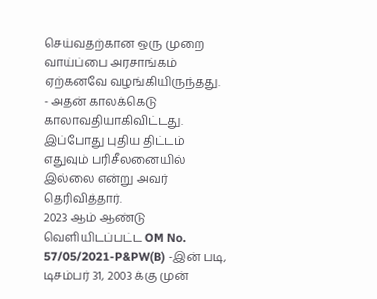செய்வதற்கான ஒரு முறை வாய்ப்பை அரசாங்கம் ஏற்கனவே வழங்கியிருந்தது.
- அதன் காலக்கெடு காலாவதியாகிவிட்டது. இப்போது புதிய திட்டம் எதுவும் பரிசீலனையில் இல்லை என்று அவர் தெரிவித்தார்.
2023 ஆம் ஆண்டு வெளியிடப்பட்ட OM No. 57/05/2021-P&PW(B) -இன் படி, டிசம்பர் 31, 2003 க்கு முன்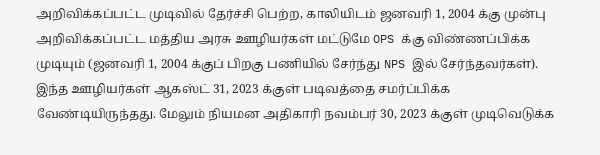அறிவிக்கப்பட்ட முடிவில் தேர்ச்சி பெற்ற, காலியிடம் ஜனவரி 1, 2004 க்கு முன்பு அறிவிக்கப்பட்ட மத்திய அரசு ஊழியர்கள் மட்டுமே OPS க்கு விண்ணப்பிக்க முடியும் (ஜனவரி 1, 2004 க்குப் பிறகு பணியில் சேர்ந்து NPS இல் சேர்ந்தவர்கள்). இந்த ஊழியர்கள் ஆகஸ்ட் 31, 2023 க்குள் படிவத்தை சமர்ப்பிக்க வேண்டியிருந்தது. மேலும் நியமன அதிகாரி நவம்பர் 30, 2023 க்குள் முடிவெடுக்க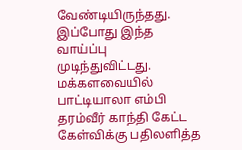வேண்டியிருந்தது. இப்போது இந்த வாய்ப்பு முடிந்துவிட்டது.
மக்களவையில் பாட்டியாலா எம்பி தரம்வீர் காந்தி கேட்ட கேள்விக்கு பதிலளித்த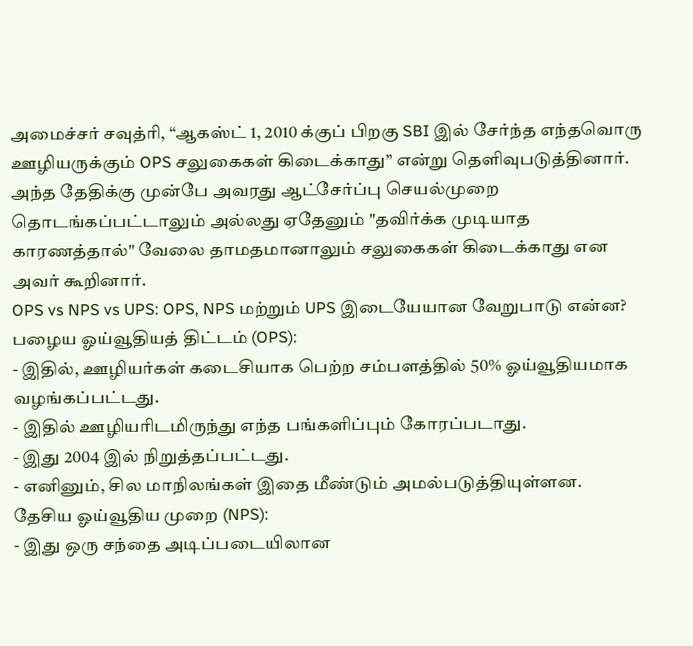அமைச்சர் சவுத்ரி, “ஆகஸ்ட் 1, 2010 க்குப் பிறகு SBI இல் சேர்ந்த எந்தவொரு ஊழியருக்கும் OPS சலுகைகள் கிடைக்காது” என்று தெளிவுபடுத்தினார். அந்த தேதிக்கு முன்பே அவரது ஆட்சேர்ப்பு செயல்முறை தொடங்கப்பட்டாலும் அல்லது ஏதேனும் "தவிர்க்க முடியாத காரணத்தால்" வேலை தாமதமானாலும் சலுகைகள் கிடைக்காது என அவர் கூறினார்.
OPS vs NPS vs UPS: OPS, NPS மற்றும் UPS இடையேயான வேறுபாடு என்ன?
பழைய ஓய்வூதியத் திட்டம் (OPS):
- இதில், ஊழியர்கள் கடைசியாக பெற்ற சம்பளத்தில் 50% ஓய்வூதியமாக வழங்கப்பட்டது.
- இதில் ஊழியரிடமிருந்து எந்த பங்களிப்பும் கோரப்படாது.
- இது 2004 இல் நிறுத்தப்பட்டது.
- எனினும், சில மாநிலங்கள் இதை மீண்டும் அமல்படுத்தியுள்ளன.
தேசிய ஓய்வூதிய முறை (NPS):
- இது ஒரு சந்தை அடிப்படையிலான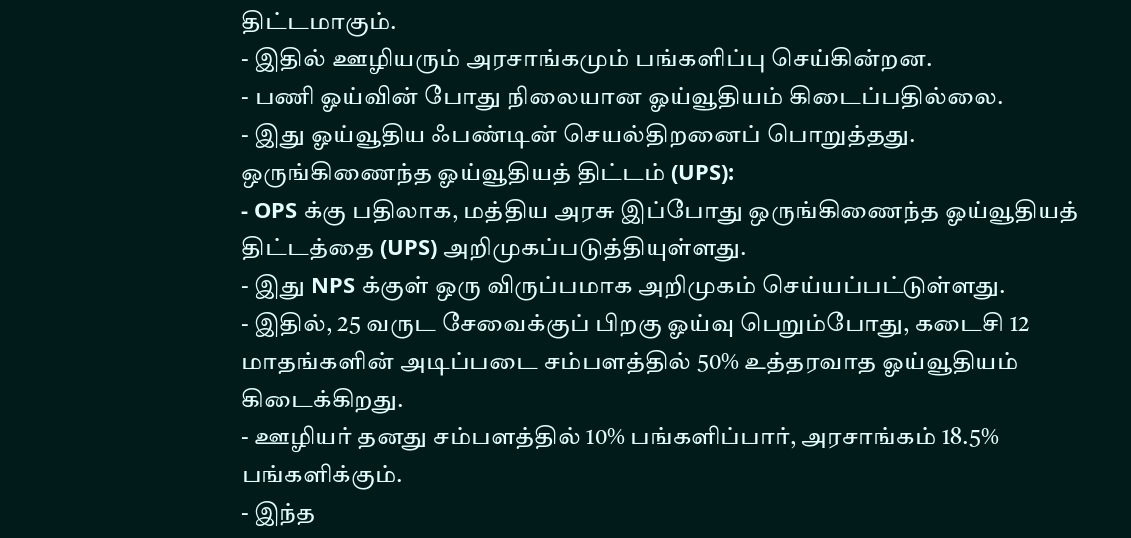திட்டமாகும்.
- இதில் ஊழியரும் அரசாங்கமும் பங்களிப்பு செய்கின்றன.
- பணி ஓய்வின் போது நிலையான ஓய்வூதியம் கிடைப்பதில்லை.
- இது ஓய்வூதிய ஃபண்டின் செயல்திறனைப் பொறுத்தது.
ஒருங்கிணைந்த ஓய்வூதியத் திட்டம் (UPS):
- OPS க்கு பதிலாக, மத்திய அரசு இப்போது ஒருங்கிணைந்த ஓய்வூதியத் திட்டத்தை (UPS) அறிமுகப்படுத்தியுள்ளது.
- இது NPS க்குள் ஒரு விருப்பமாக அறிமுகம் செய்யப்பட்டுள்ளது.
- இதில், 25 வருட சேவைக்குப் பிறகு ஓய்வு பெறும்போது, கடைசி 12 மாதங்களின் அடிப்படை சம்பளத்தில் 50% உத்தரவாத ஓய்வூதியம் கிடைக்கிறது.
- ஊழியர் தனது சம்பளத்தில் 10% பங்களிப்பார், அரசாங்கம் 18.5% பங்களிக்கும்.
- இந்த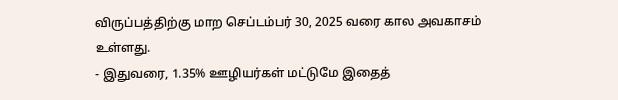விருப்பத்திற்கு மாற செப்டம்பர் 30, 2025 வரை கால அவகாசம் உள்ளது.
- இதுவரை, 1.35% ஊழியர்கள் மட்டுமே இதைத்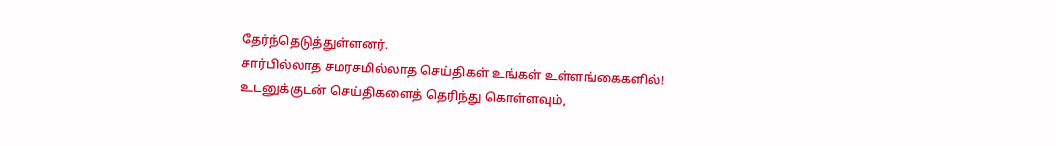தேர்ந்தெடுத்துள்ளனர்.
சார்பில்லாத சமரசமில்லாத செய்திகள் உங்கள் உள்ளங்கைகளில்!
உடனுக்குடன் செய்திகளைத் தெரிந்து கொள்ளவும்,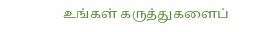உங்கள் கருத்துகளைப்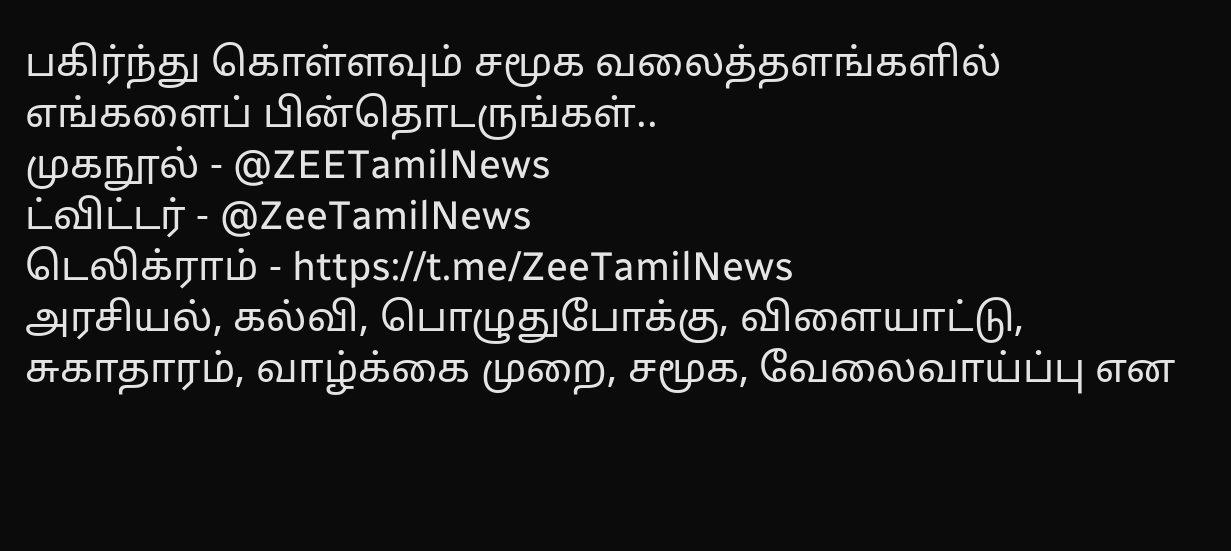பகிர்ந்து கொள்ளவும் சமூக வலைத்தளங்களில் எங்களைப் பின்தொடருங்கள்..
முகநூல் - @ZEETamilNews
ட்விட்டர் - @ZeeTamilNews
டெலிக்ராம் - https://t.me/ZeeTamilNews
அரசியல், கல்வி, பொழுதுபோக்கு, விளையாட்டு, சுகாதாரம், வாழ்க்கை முறை, சமூக, வேலைவாய்ப்பு என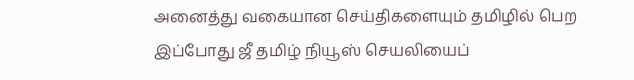அனைத்து வகையான செய்திகளையும் தமிழில் பெற இப்போது ஜீ தமிழ் நியூஸ் செயலியைப்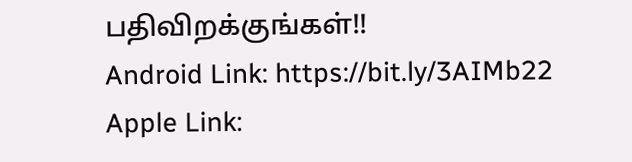பதிவிறக்குங்கள்!!
Android Link: https://bit.ly/3AIMb22
Apple Link: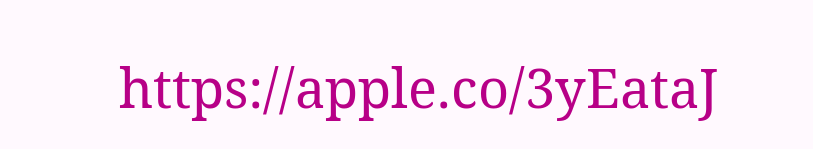https://apple.co/3yEataJ